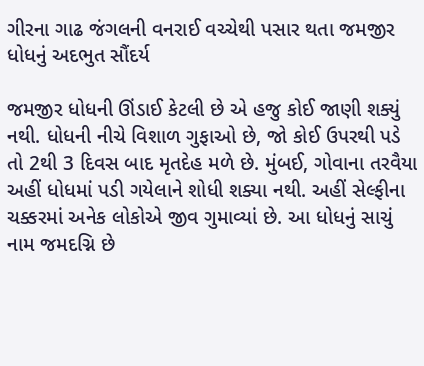ગીરના ગાઢ જંગલની વનરાઈ વચ્ચેથી પસાર થતા જમજીર ધોધનું અદભુત સૌંદર્ય

જમજીર ધોધની ઊંડાઈ કેટલી છે એ હજુ કોઈ જાણી શક્યું નથી. ધોધની નીચે વિશાળ ગુફાઓ છે, જો કોઈ ઉપરથી પડે તો 2થી 3 દિવસ બાદ મૃતદેહ મળે છે. મુંબઈ, ગોવાના તરવૈયા અહીં ધોધમાં પડી ગયેલાને શોધી શક્યા નથી. અહીં સેલ્ફીના ચક્કરમાં અનેક લોકોએ જીવ ગુમાવ્યાં છે. આ ધોધનું સાચું નામ જમદગ્નિ છે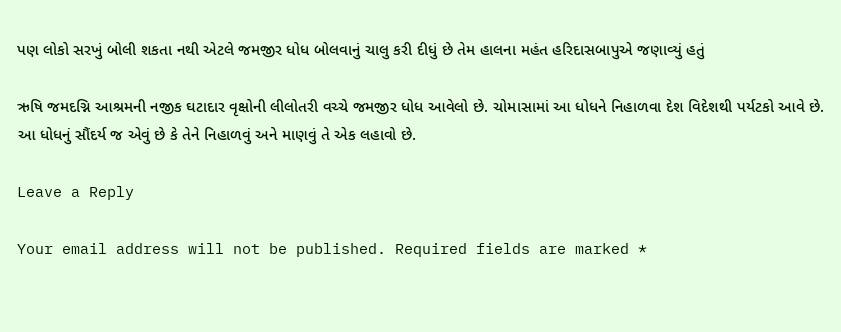પણ લોકો સરખું બોલી શકતા નથી એટલે જમજીર ધોધ બોલવાનું ચાલુ કરી દીધું છે તેમ હાલના મહંત હરિદાસબાપુએ જણાવ્યું હતું

ઋષિ જમદગ્નિ આશ્રમની નજીક ઘટાદાર વૃક્ષોની લીલોતરી વચ્ચે જમજીર ધોધ આવેલો છે. ચોમાસામાં આ ધોધને નિહાળવા દેશ વિદેશથી પર્યટકો આવે છે. આ ધોધનું સૌંદર્ય જ એવું છે કે તેને નિહાળવું અને માણવું તે એક લહાવો છે.

Leave a Reply

Your email address will not be published. Required fields are marked *